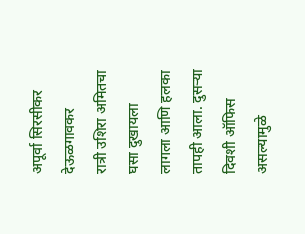अपूर्वा सिरसीकर देऊळगावकर
रात्री उशिरा अमितचा घसा दुखायला लागला आणि हलका तापही आला. दुसऱ्या दिवशी ऑफिस असल्यामुळे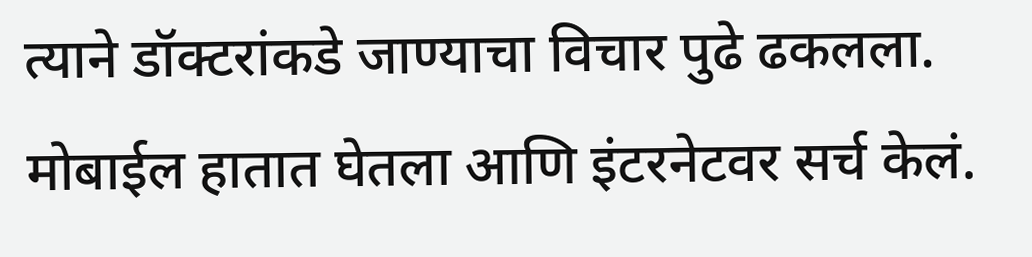त्याने डॉक्टरांकडे जाण्याचा विचार पुढे ढकलला. मोबाईल हातात घेतला आणि इंटरनेटवर सर्च केलं.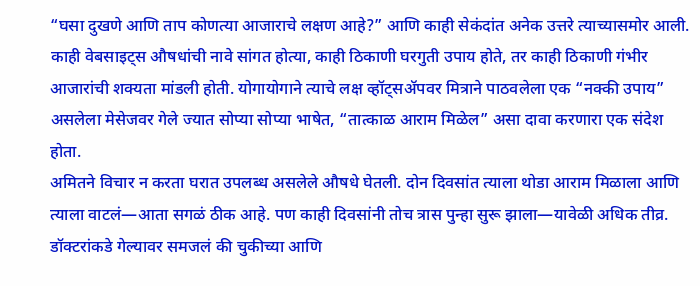“घसा दुखणे आणि ताप कोणत्या आजाराचे लक्षण आहे?” आणि काही सेकंदांत अनेक उत्तरे त्याच्यासमोर आली. काही वेबसाइट्स औषधांची नावे सांगत होत्या, काही ठिकाणी घरगुती उपाय होते, तर काही ठिकाणी गंभीर आजारांची शक्यता मांडली होती. योगायोगाने त्याचे लक्ष व्हॉट्सॲपवर मित्राने पाठवलेला एक “नक्की उपाय” असलेला मेसेजवर गेले ज्यात सोप्या सोप्या भाषेत, “तात्काळ आराम मिळेल” असा दावा करणारा एक संदेश होता.
अमितने विचार न करता घरात उपलब्ध असलेले औषधे घेतली. दोन दिवसांत त्याला थोडा आराम मिळाला आणि त्याला वाटलं—आता सगळं ठीक आहे. पण काही दिवसांनी तोच त्रास पुन्हा सुरू झाला—यावेळी अधिक तीव्र. डॉक्टरांकडे गेल्यावर समजलं की चुकीच्या आणि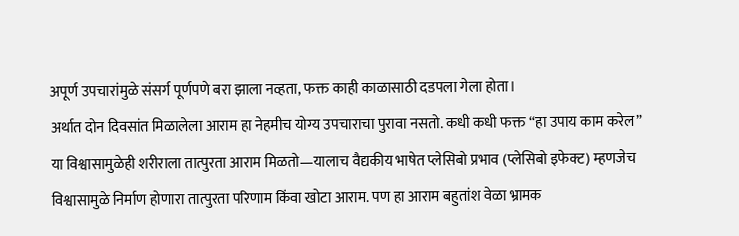अपूर्ण उपचारांमुळे संसर्ग पूर्णपणे बरा झाला नव्हता, फक्त काही काळासाठी दडपला गेला होता।
अर्थात दोन दिवसांत मिळालेला आराम हा नेहमीच योग्य उपचाराचा पुरावा नसतो. कधी कधी फक्त “हा उपाय काम करेल” या विश्वासामुळेही शरीराला तात्पुरता आराम मिळतो—यालाच वैद्यकीय भाषेत प्लेसिबो प्रभाव (प्लेसिबो इफेक्ट) म्हणजेच विश्वासामुळे निर्माण होणारा तात्पुरता परिणाम किंवा खोटा आराम. पण हा आराम बहुतांश वेळा भ्रामक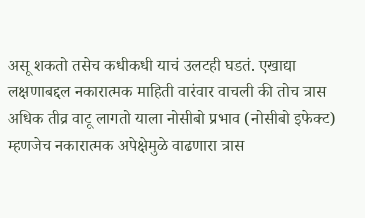असू शकतो तसेच कधीकधी याचं उलटही घडतं. एखाद्या लक्षणाबद्दल नकारात्मक माहिती वारंवार वाचली की तोच त्रास अधिक तीव्र वाटू लागतो याला नोसीबो प्रभाव (नोसीबो इफेक्ट) म्हणजेच नकारात्मक अपेक्षेमुळे वाढणारा त्रास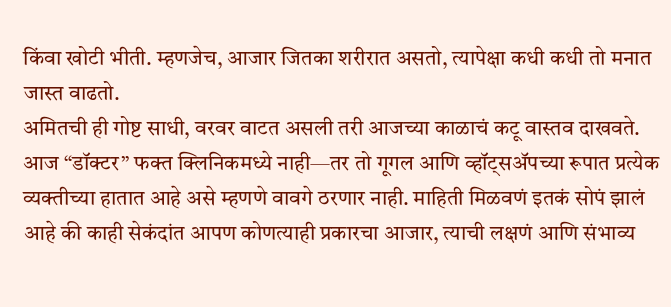किंवा खोटी भीती. म्हणजेच, आजार जितका शरीरात असतो, त्यापेक्षा कधी कधी तो मनात जास्त वाढतो.
अमितची ही गोष्ट साधी, वरवर वाटत असली तरी आजच्या काळाचं कटू वास्तव दाखवते. आज “डॉक्टर” फक्त क्लिनिकमध्ये नाही—तर तो गूगल आणि व्हॉट्सॲपच्या रूपात प्रत्येक व्यक्तीच्या हातात आहे असे म्हणणे वावगे ठरणार नाही. माहिती मिळवणं इतकं सोपं झालं आहे की काही सेकंदांत आपण कोणत्याही प्रकारचा आजार, त्याची लक्षणं आणि संभाव्य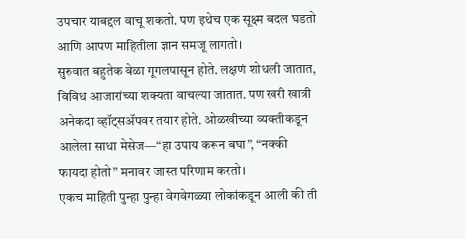उपचार याबद्दल वाचू शकतो. पण इथेच एक सूक्ष्म बदल घडतो आणि आपण माहितीला ज्ञान समजू लागतो।
सुरुवात बहुतेक वेळा गूगलपासून होते. लक्षणं शोधली जातात, विविध आजारांच्या शक्यता वाचल्या जातात. पण खरी खात्री अनेकदा व्हॉट्सॲपवर तयार होते. ओळखीच्या व्यक्तीकडून आलेला साधा मेसेज—“हा उपाय करून बघा”, “नक्की फायदा होतो” मनावर जास्त परिणाम करतो।
एकच माहिती पुन्हा पुन्हा वेगवेगळ्या लोकांकडून आली की ती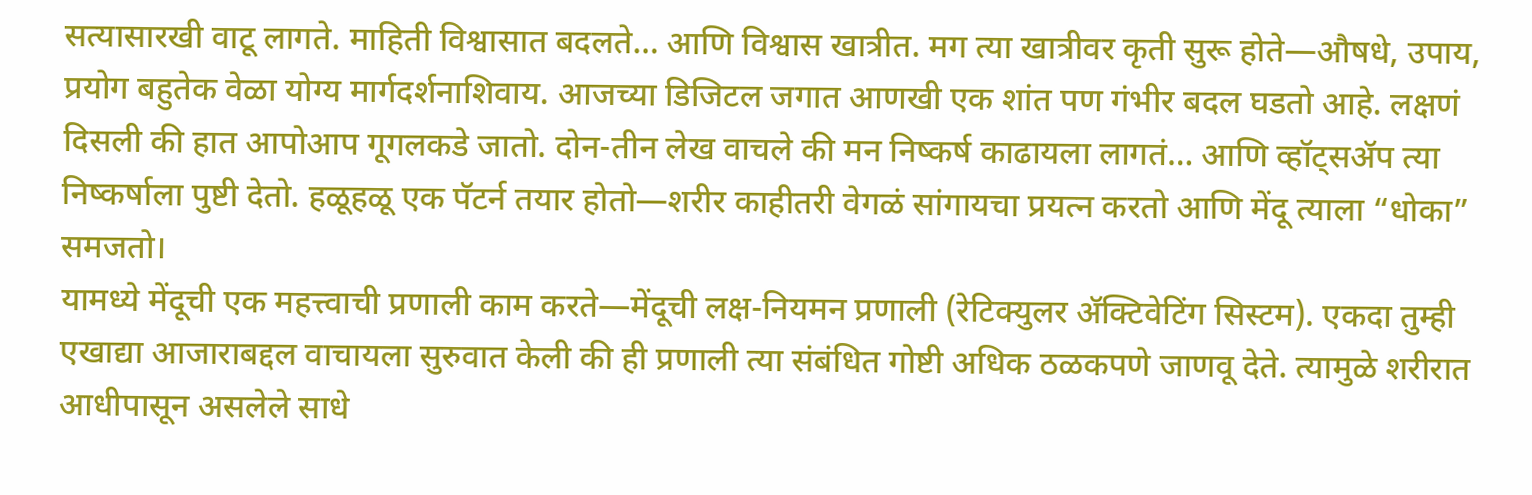सत्यासारखी वाटू लागते. माहिती विश्वासात बदलते… आणि विश्वास खात्रीत. मग त्या खात्रीवर कृती सुरू होते—औषधे, उपाय, प्रयोग बहुतेक वेळा योग्य मार्गदर्शनाशिवाय. आजच्या डिजिटल जगात आणखी एक शांत पण गंभीर बदल घडतो आहे. लक्षणं दिसली की हात आपोआप गूगलकडे जातो. दोन-तीन लेख वाचले की मन निष्कर्ष काढायला लागतं… आणि व्हॉट्सॲप त्या निष्कर्षाला पुष्टी देतो. हळूहळू एक पॅटर्न तयार होतो—शरीर काहीतरी वेगळं सांगायचा प्रयत्न करतो आणि मेंदू त्याला “धोका” समजतो।
यामध्ये मेंदूची एक महत्त्वाची प्रणाली काम करते—मेंदूची लक्ष-नियमन प्रणाली (रेटिक्युलर ॲक्टिवेटिंग सिस्टम). एकदा तुम्ही एखाद्या आजाराबद्दल वाचायला सुरुवात केली की ही प्रणाली त्या संबंधित गोष्टी अधिक ठळकपणे जाणवू देते. त्यामुळे शरीरात आधीपासून असलेले साधे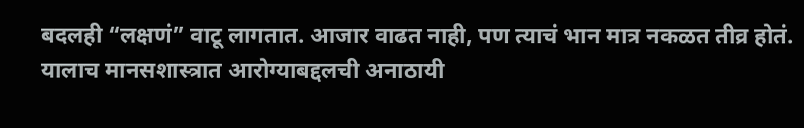बदलही “लक्षणं” वाटू लागतात. आजार वाढत नाही, पण त्याचं भान मात्र नकळत तीव्र होतं. यालाच मानसशास्त्रात आरोग्याबद्दलची अनाठायी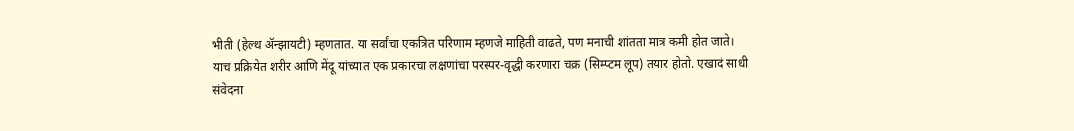भीती (हेल्थ ॲन्झायटी) म्हणतात. या सर्वांचा एकत्रित परिणाम म्हणजे माहिती वाढते, पण मनाची शांतता मात्र कमी होत जाते।
याच प्रक्रियेत शरीर आणि मेंदू यांच्यात एक प्रकारचा लक्षणांचा परस्पर-वृद्धी करणारा चक्र (सिम्प्टम लूप) तयार होतो. एखादं साधी संवेदना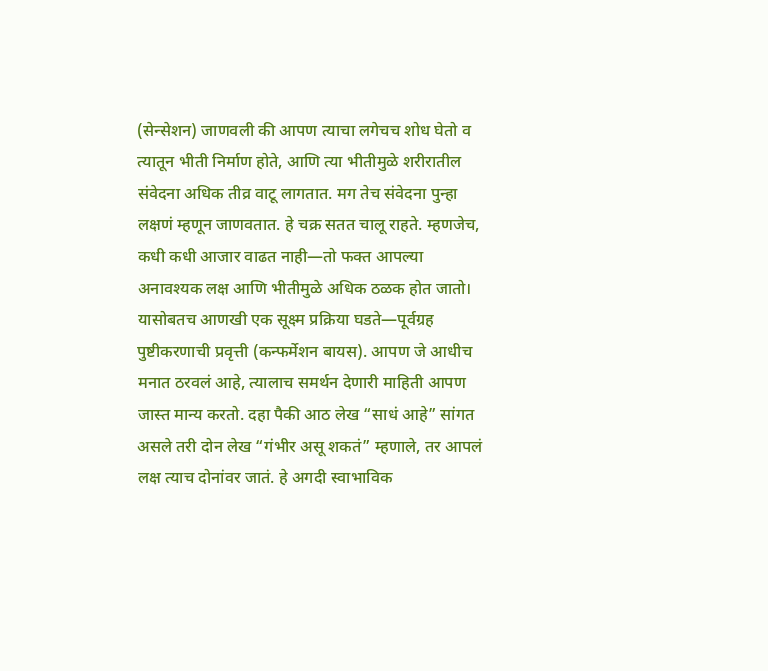(सेन्सेशन) जाणवली की आपण त्याचा लगेचच शोध घेतो व त्यातून भीती निर्माण होते, आणि त्या भीतीमुळे शरीरातील संवेदना अधिक तीव्र वाटू लागतात. मग तेच संवेदना पुन्हा लक्षणं म्हणून जाणवतात. हे चक्र सतत चालू राहते. म्हणजेच, कधी कधी आजार वाढत नाही—तो फक्त आपल्या अनावश्यक लक्ष आणि भीतीमुळे अधिक ठळक होत जातो।
यासोबतच आणखी एक सूक्ष्म प्रक्रिया घडते—पूर्वग्रह पुष्टीकरणाची प्रवृत्ती (कन्फर्मेशन बायस). आपण जे आधीच मनात ठरवलं आहे, त्यालाच समर्थन देणारी माहिती आपण जास्त मान्य करतो. दहा पैकी आठ लेख “साधं आहे” सांगत असले तरी दोन लेख “गंभीर असू शकतं” म्हणाले, तर आपलं लक्ष त्याच दोनांवर जातं. हे अगदी स्वाभाविक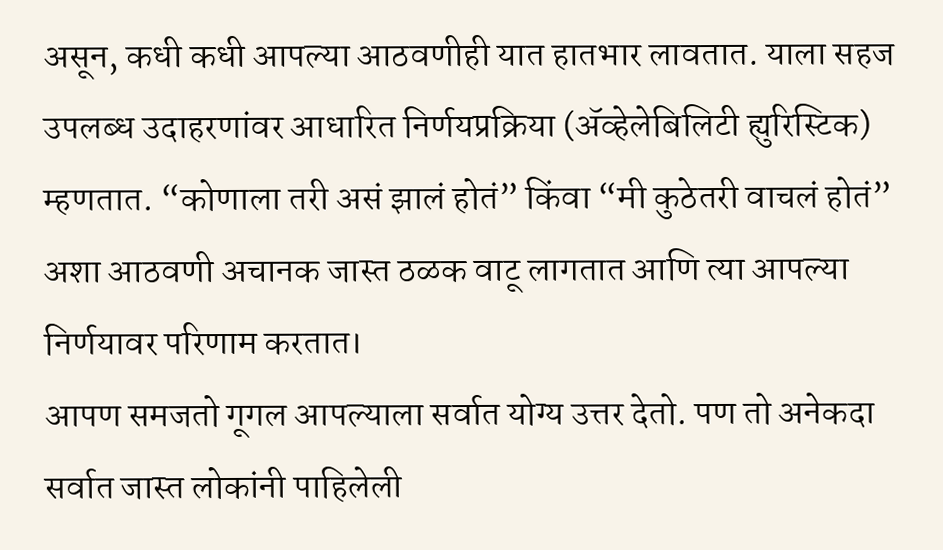असून, कधी कधी आपल्या आठवणीही यात हातभार लावतात. याला सहज उपलब्ध उदाहरणांवर आधारित निर्णयप्रक्रिया (ॲव्हेलेबिलिटी ह्युरिस्टिक) म्हणतात. “कोणाला तरी असं झालं होतं” किंवा “मी कुठेतरी वाचलं होतं” अशा आठवणी अचानक जास्त ठळक वाटू लागतात आणि त्या आपल्या निर्णयावर परिणाम करतात।
आपण समजतो गूगल आपल्याला सर्वात योग्य उत्तर देतो. पण तो अनेकदा सर्वात जास्त लोकांनी पाहिलेली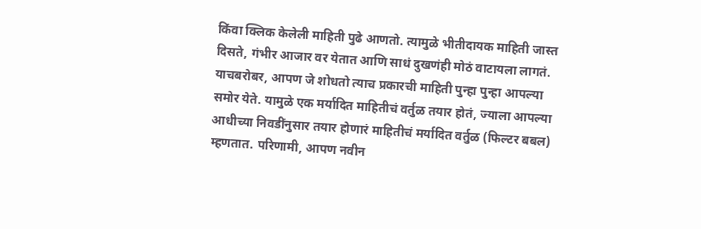किंवा क्लिक केलेली माहिती पुढे आणतो. त्यामुळे भीतीदायक माहिती जास्त दिसते, गंभीर आजार वर येतात आणि साधं दुखणंही मोठं वाटायला लागतं.
याचबरोबर, आपण जे शोधतो त्याच प्रकारची माहिती पुन्हा पुन्हा आपल्या समोर येते. यामुळे एक मर्यादित माहितीचं वर्तुळ तयार होतं, ज्याला आपल्या आधीच्या निवडींनुसार तयार होणारं माहितीचं मर्यादित वर्तुळ (फिल्टर बबल) म्हणतात. परिणामी, आपण नवीन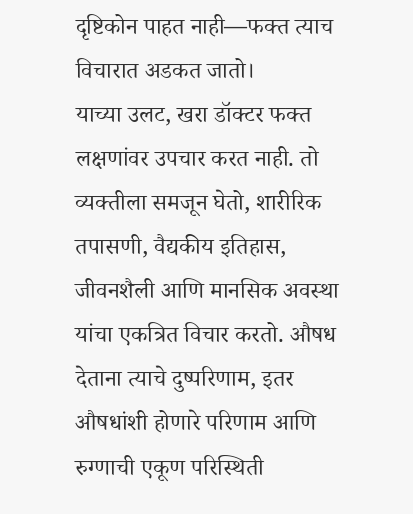दृष्टिकोन पाहत नाही—फक्त त्याच विचारात अडकत जातो।
याच्या उलट, खरा डॉक्टर फक्त लक्षणांवर उपचार करत नाही. तो व्यक्तीला समजून घेतो, शारीरिक तपासणी, वैद्यकीय इतिहास, जीवनशैली आणि मानसिक अवस्था यांचा एकत्रित विचार करतो. औषध देताना त्याचे दुष्परिणाम, इतर औषधांशी होणारे परिणाम आणि रुग्णाची एकूण परिस्थिती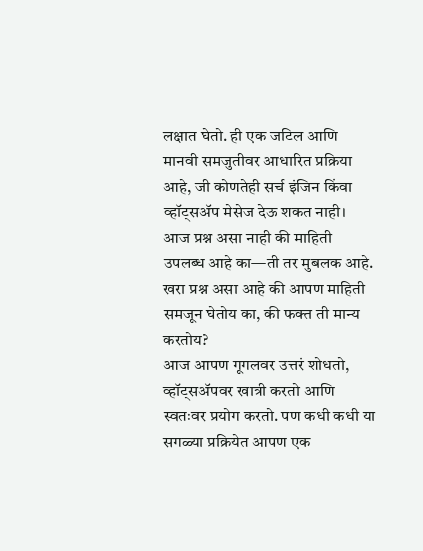लक्षात घेतो. ही एक जटिल आणि मानवी समजुतीवर आधारित प्रक्रिया आहे, जी कोणतेही सर्च इंजिन किंवा व्हॉट्सॲप मेसेज देऊ शकत नाही।
आज प्रश्न असा नाही की माहिती उपलब्ध आहे का—ती तर मुबलक आहे. खरा प्रश्न असा आहे की आपण माहिती समजून घेतोय का, की फक्त ती मान्य करतोय?
आज आपण गूगलवर उत्तरं शोधतो, व्हॉट्सॲपवर खात्री करतो आणि स्वतःवर प्रयोग करतो. पण कधी कधी या सगळ्या प्रक्रियेत आपण एक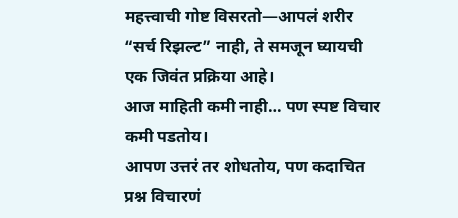महत्त्वाची गोष्ट विसरतो—आपलं शरीर “सर्च रिझल्ट” नाही, ते समजून घ्यायची एक जिवंत प्रक्रिया आहे।
आज माहिती कमी नाही… पण स्पष्ट विचार कमी पडतोय।
आपण उत्तरं तर शोधतोय, पण कदाचित प्रश्न विचारणं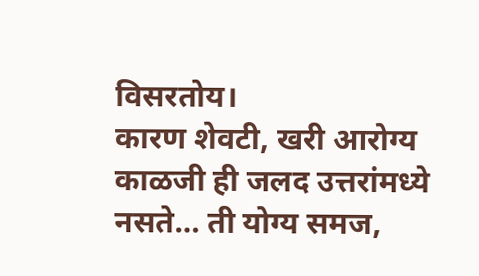विसरतोय।
कारण शेवटी, खरी आरोग्य काळजी ही जलद उत्तरांमध्ये नसते… ती योग्य समज,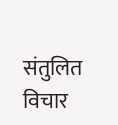संतुलित विचार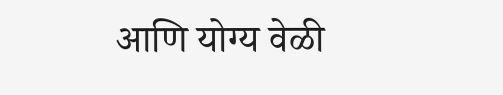आणि योग्य वेळी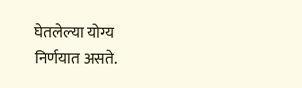घेतलेल्या योग्य निर्णयात असते.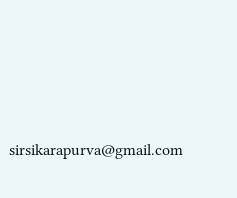sirsikarapurva@gmail.com